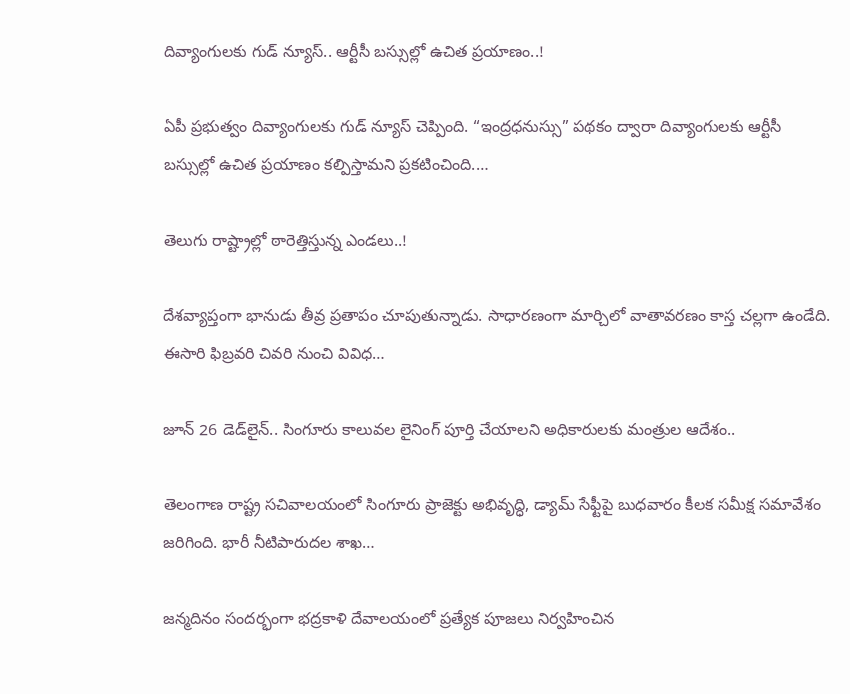దివ్యాంగులకు గుడ్ న్యూస్.. ఆర్టీసీ బస్సుల్లో ఉచిత ప్రయాణం..!

ఏపీ ప్రభుత్వం దివ్యాంగులకు గుడ్ న్యూస్ చెప్పింది. “ఇంద్రధనుస్సు” పథకం ద్వారా దివ్యాంగులకు ఆర్టీసీ బస్సుల్లో ఉచిత ప్రయాణం కల్పిస్తామని ప్రకటించింది.…

తెలుగు రాష్ట్రాల్లో ఠారెత్తిస్తున్న ఎండలు..!

దేశవ్యాప్తంగా భానుడు తీవ్ర ప్రతాపం చూపుతున్నాడు. సాధారణంగా మార్చిలో వాతావరణం కాస్త చల్లగా ఉండేది. ఈసారి ఫిబ్రవరి చివరి నుంచి వివిధ…

జూన్ 26 డెడ్‌లైన్.. సింగూరు కాలువల లైనింగ్ పూర్తి చేయాలని అధికారులకు మంత్రుల ఆదేశం..

తెలంగాణ రాష్ట్ర సచివాలయంలో సింగూరు ప్రాజెక్టు అభివృద్ధి, డ్యామ్ సేఫ్టీపై బుధవారం కీలక సమీక్ష సమావేశం జరిగింది. భారీ నీటిపారుదల శాఖ…

జన్మదినం సందర్భంగా భద్రకాళి దేవాలయంలో ప్రత్యేక పూజలు నిర్వహించిన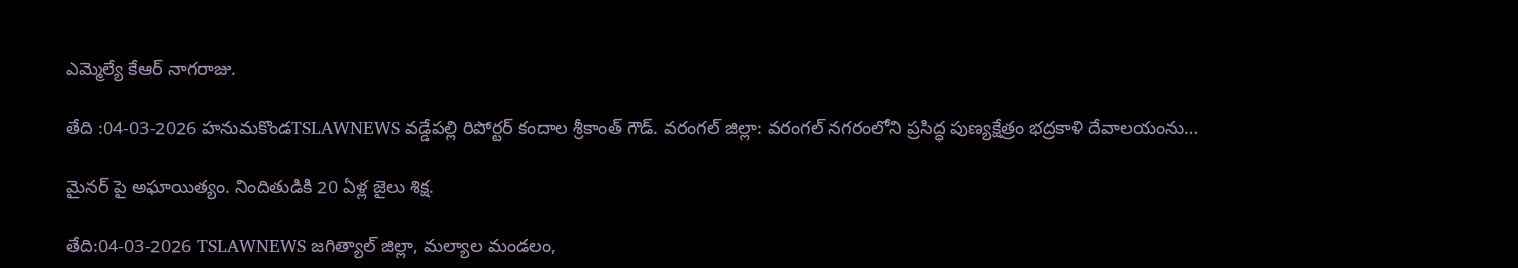ఎమ్మెల్యే కేఆర్ నాగరాజు.

తేది :04-03-2026 హనుమకొండTSLAWNEWS వడ్డేపల్లి రిపోర్టర్ కందాల శ్రీకాంత్ గౌడ్. వరంగల్ జిల్లా: వరంగల్ నగరంలోని ప్రసిద్ధ పుణ్యక్షేత్రం భద్రకాళి దేవాలయంను…

మైనర్ పై అఘాయిత్యం. నిందితుడికి 20 ఏళ్ల జైలు శిక్ష.

తేది:04-03-2026 TSLAWNEWS జగిత్యాల్ జిల్లా, మల్యాల మండలం,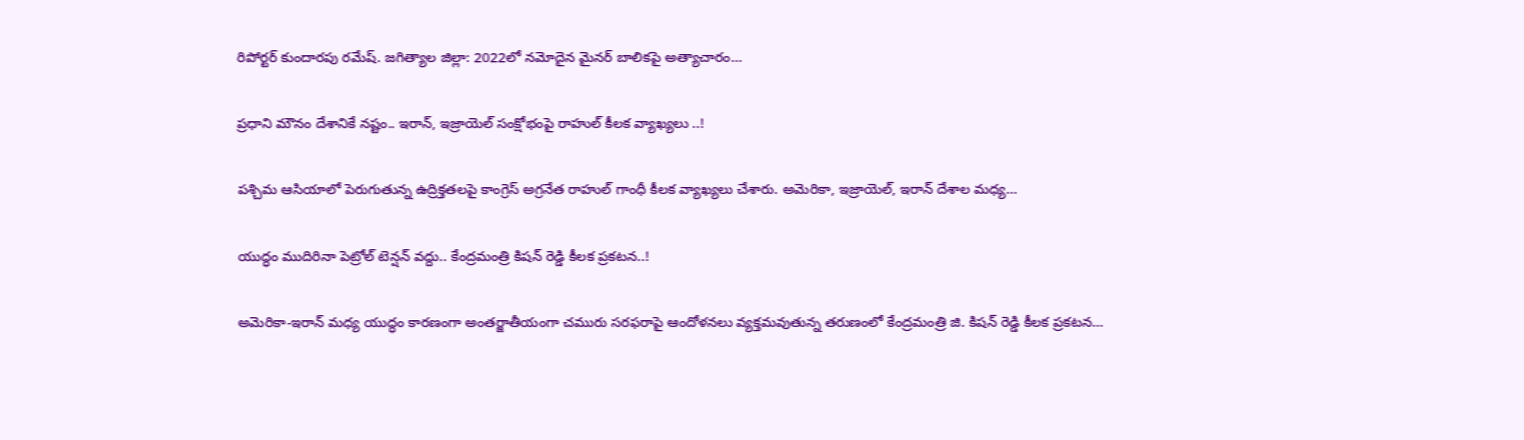రిపోర్టర్ కుందారపు రమేష్. జగిత్యాల జిల్లా: 2022లో నమోదైన మైనర్ బాలికపై అత్యాచారం…

ప్రధాని మౌనం దేశానికే నష్టం.. ఇరాన్, ఇజ్రాయెల్ సంక్షోభంపై రాహుల్ కీలక వ్యాఖ్యలు ..!

పశ్చిమ ఆసియాలో పెరుగుతున్న ఉద్రిక్త‌త‌ల‌పై కాంగ్రెస్ అగ్రనేత రాహుల్ గాంధీ కీలక వ్యాఖ్యలు చేశారు. అమెరికా, ఇజ్రాయెల్, ఇరాన్ దేశాల మధ్య…

యుద్ధం ముదిరినా పెట్రోల్ టెన్షన్ వద్దు.. కేంద్రమంత్రి కిషన్ రెడ్డి కీలక ప్రకటన..!

అమెరికా-ఇరాన్ మధ్య యుద్ధం కారణంగా అంతర్జాతీయంగా చమురు సరఫరాపై ఆందోళనలు వ్యక్తమవుతున్న తరుణంలో కేంద్రమంత్రి జి. కిషన్ రెడ్డి కీలక ప్ర‌క‌ట‌న…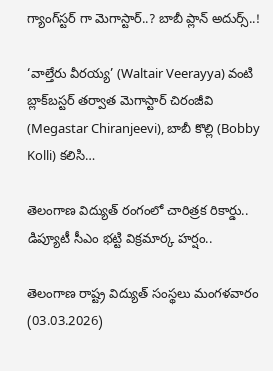గ్యాంగ్‌స్టర్ గా మెగాస్టార్..? బాబీ ప్లాన్ అదుర్స్..!

‘వాల్తేరు వీరయ్య’ (Waltair Veerayya) వంటి బ్లాక్‌బస్టర్ తర్వాత మెగాస్టార్ చిరంజీవి (Megastar Chiranjeevi), బాబీ కొల్లి (Bobby Kolli) కలిసి…

తెలంగాణ విద్యుత్ రంగంలో చారిత్రక రికార్డు.. డిప్యూటీ సీఎం భట్టి విక్రమార్క హర్షం..

తెలంగాణ రాష్ట్ర విద్యుత్ సంస్థలు మంగళవారం (03.03.2026)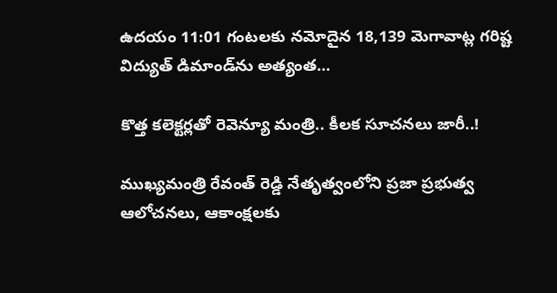ఉదయం 11:01 గంటలకు నమోదైన 18,139 మెగావాట్ల గరిష్ట విద్యుత్ డిమాండ్‌ను అత్యంత…

కొత్త కలెక్టర్లతో రెవెన్యూ మంత్రి.. కీలక సూచనలు జారీ..!

ముఖ్యమంత్రి రేవంత్ రెడ్డి నేతృత్వంలోని ప్రజా ప్రభుత్వ ఆలోచనలు, ఆకాంక్షలకు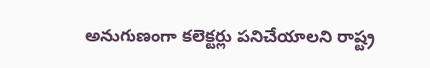అనుగుణంగా కలెక్టర్లు పనిచేయాలని రాష్ట్ర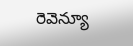రెవెన్యూ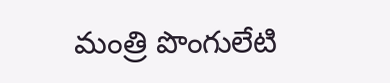మంత్రి పొంగులేటి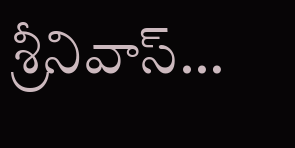శ్రీనివాస్…